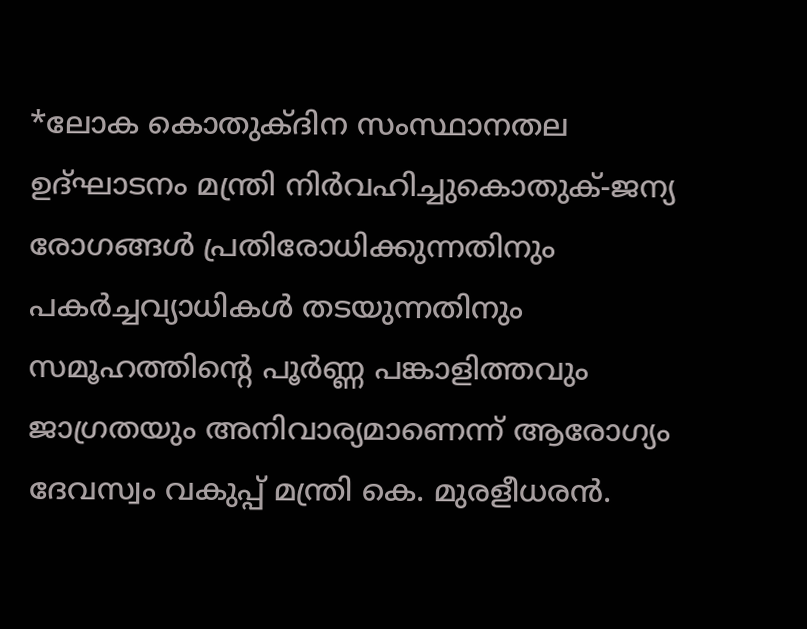*ലോക കൊതുക്ദിന സംസ്ഥാനതല ഉദ്ഘാടനം മന്ത്രി നിർവഹിച്ചുകൊതുക്-ജന്യ രോഗങ്ങൾ പ്രതിരോധിക്കുന്നതിനും പകർച്ചവ്യാധികൾ തടയുന്നതിനും സമൂഹത്തിന്റെ പൂർണ്ണ പങ്കാളിത്തവും ജാഗ്രതയും അനിവാര്യമാണെന്ന് ആരോഗ്യം ദേവസ്വം വകുപ്പ് മന്ത്രി കെ. മുരളീധരൻ.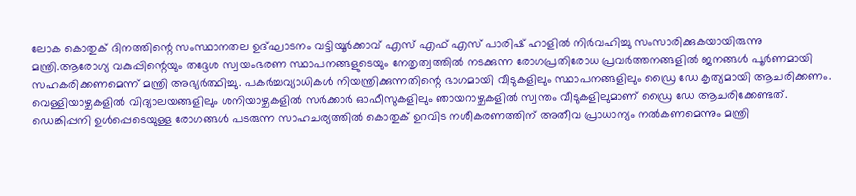ലോക കൊതുക് ദിനത്തിന്റെ സംസ്ഥാനതല ഉദ്ഘാടനം വട്ടിയൂർക്കാവ് എസ് എഫ് എസ് പാരിഷ് ഹാളിൽ നിർവഹിച്ചു സംസാരിക്കുകയായിരുന്നു മന്ത്രി.ആരോഗ്യ വകുപ്പിന്റെയും തദ്ദേശ സ്വയംഭരണ സ്ഥാപനങ്ങളുടെയും നേതൃത്വത്തിൽ നടക്കുന്ന രോഗപ്രതിരോധ പ്രവർത്തനങ്ങളിൽ ജനങ്ങൾ പൂർണമായി സഹകരിക്കണമെന്ന് മന്ത്രി അഭ്യർത്ഥിച്ചു. പകർച്ചവ്യാധികൾ നിയന്ത്രിക്കുന്നതിന്റെ ഭാഗമായി വീടുകളിലും സ്ഥാപനങ്ങളിലും ഡ്രൈ ഡേ കൃത്യമായി ആചരിക്കണം. വെള്ളിയാഴ്ചകളിൽ വിദ്യാലയങ്ങളിലും ശനിയാഴ്ചകളിൽ സർക്കാർ ഓഫീസുകളിലും ഞായറാഴ്ചകളിൽ സ്വന്തം വീടുകളിലുമാണ് ഡ്രൈ ഡേ ആചരിക്കേണ്ടത്. ഡെങ്കിപ്പനി ഉൾപ്പെടെയുള്ള രോഗങ്ങൾ പടരുന്ന സാഹചര്യത്തിൽ കൊതുക് ഉറവിട നശീകരണത്തിന് അതീവ പ്രാധാന്യം നൽകണമെന്നും മന്ത്രി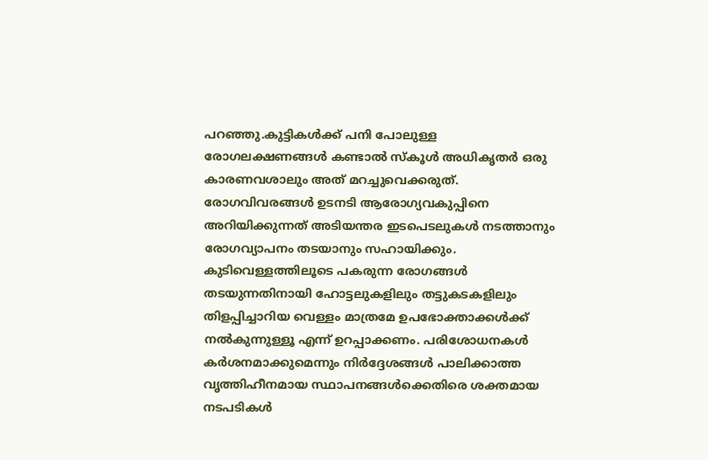പറഞ്ഞു.കുട്ടികൾക്ക് പനി പോലുള്ള രോഗലക്ഷണങ്ങൾ കണ്ടാൽ സ്കൂൾ അധികൃതർ ഒരു കാരണവശാലും അത് മറച്ചുവെക്കരുത്. രോഗവിവരങ്ങൾ ഉടനടി ആരോഗ്യവകുപ്പിനെ അറിയിക്കുന്നത് അടിയന്തര ഇടപെടലുകൾ നടത്താനും രോഗവ്യാപനം തടയാനും സഹായിക്കും. കുടിവെള്ളത്തിലൂടെ പകരുന്ന രോഗങ്ങൾ തടയുന്നതിനായി ഹോട്ടലുകളിലും തട്ടുകടകളിലും തിളപ്പിച്ചാറിയ വെള്ളം മാത്രമേ ഉപഭോക്താക്കൾക്ക് നൽകുന്നുള്ളൂ എന്ന് ഉറപ്പാക്കണം. പരിശോധനകൾ കർശനമാക്കുമെന്നും നിർദ്ദേശങ്ങൾ പാലിക്കാത്ത വൃത്തിഹീനമായ സ്ഥാപനങ്ങൾക്കെതിരെ ശക്തമായ നടപടികൾ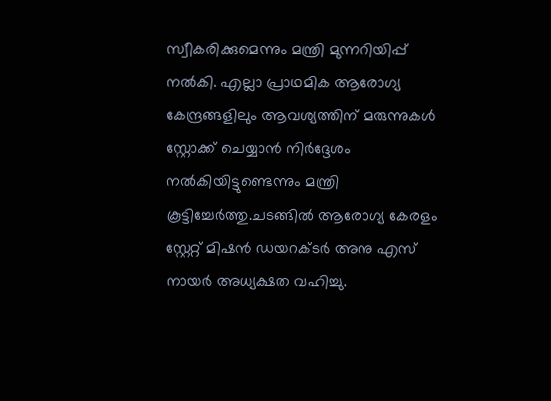സ്വീകരിക്കുമെന്നും മന്ത്രി മുന്നറിയിപ്പ് നൽകി. എല്ലാ പ്രാഥമിക ആരോഗ്യ കേന്ദ്രങ്ങളിലും ആവശ്യത്തിന് മരുന്നുകൾ സ്റ്റോക്ക് ചെയ്യാൻ നിർദ്ദേശം നൽകിയിട്ടുണ്ടെന്നും മന്ത്രി കൂട്ടിച്ചേർത്തു.ചടങ്ങിൽ ആരോഗ്യ കേരളം സ്റ്റേറ്റ് മിഷൻ ഡയറക്ടർ അനു എസ് നായർ അധ്യക്ഷത വഹിച്ചു.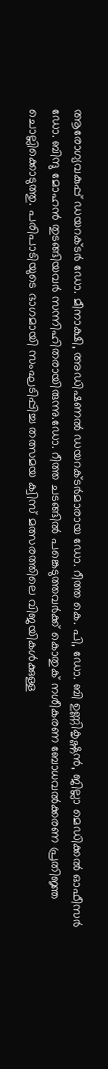ആരോഗ്യവകുപ്പ് ഡയറക്ടർ ഡോ. മീനാക്ഷി, അഡിഷണൽ ഡയറക്ടർമാരായ ഡോ. റീത്ത കെ. പി, ഡോ. ബി ഉണ്ണികൃഷ്ണൻ, ജില്ലാ മെഡിക്കൽ ഓഫീസർ ഡോ. ബിന്ദു മോഹൻ തുടങ്ങിയവർ സന്നിഹിതരായിരുന്നു.ഡോ. റീത്ത ചടങ്ങിൽ പങ്കെടുത്തവർക്ക് കൊതുക് നശീകരണ ബോധവൽക്കരണ പ്രതിജ്ഞ ചൊല്ലിക്കൊടുത്തു. പരിപാടിയുടെ ഭാഗമായി സംഘടിപ്പിച്ച തത്സമയ ക്വിസ് മത്സരത്തിലെ വിജയികൾക്കുള്ള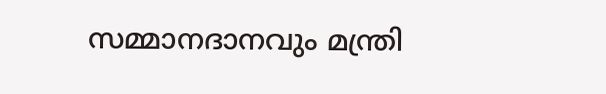സമ്മാനദാനവും മന്ത്രി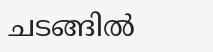ചടങ്ങിൽ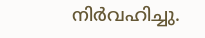നിർവഹിച്ചു.